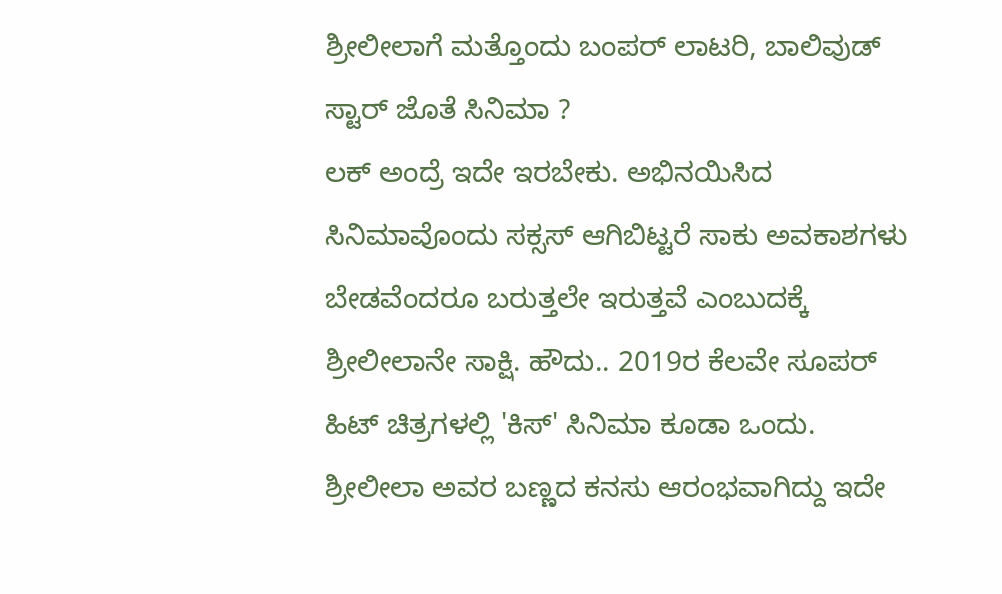ಶ್ರೀಲೀಲಾಗೆ ಮತ್ತೊಂದು ಬಂಪರ್ ಲಾಟರಿ, ಬಾಲಿವುಡ್ ಸ್ಟಾರ್ ಜೊತೆ ಸಿನಿಮಾ ?
ಲಕ್ ಅಂದ್ರೆ ಇದೇ ಇರಬೇಕು. ಅಭಿನಯಿಸಿದ ಸಿನಿಮಾವೊಂದು ಸಕ್ಸಸ್ ಆಗಿಬಿಟ್ಟರೆ ಸಾಕು ಅವಕಾಶಗಳು ಬೇಡವೆಂದರೂ ಬರುತ್ತಲೇ ಇರುತ್ತವೆ ಎಂಬುದಕ್ಕೆ ಶ್ರೀಲೀಲಾನೇ ಸಾಕ್ಷಿ. ಹೌದು.. 2019ರ ಕೆಲವೇ ಸೂಪರ್ ಹಿಟ್ ಚಿತ್ರಗಳಲ್ಲಿ 'ಕಿಸ್' ಸಿನಿಮಾ ಕೂಡಾ ಒಂದು. ಶ್ರೀಲೀಲಾ ಅವರ ಬಣ್ಣದ ಕನಸು ಆರಂಭವಾಗಿದ್ದು ಇದೇ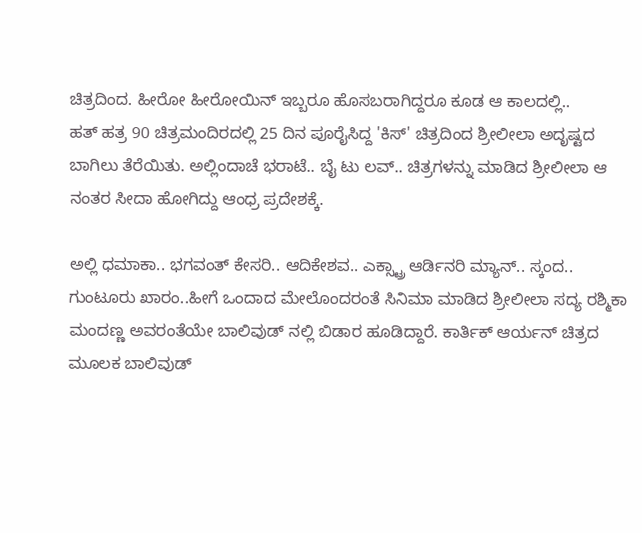ಚಿತ್ರದಿಂದ. ಹೀರೋ ಹೀರೋಯಿನ್ ಇಬ್ಬರೂ ಹೊಸಬರಾಗಿದ್ದರೂ ಕೂಡ ಆ ಕಾಲದಲ್ಲಿ..
ಹತ್ ಹತ್ರ 90 ಚಿತ್ರಮಂದಿರದಲ್ಲಿ 25 ದಿನ ಪೂರೈಸಿದ್ದ 'ಕಿಸ್' ಚಿತ್ರದಿಂದ ಶ್ರೀಲೀಲಾ ಅದೃಷ್ಟದ ಬಾಗಿಲು ತೆರೆಯಿತು. ಅಲ್ಲಿಂದಾಚೆ ಭರಾಟೆ.. ಬೈ ಟು ಲವ್.. ಚಿತ್ರಗಳನ್ನು ಮಾಡಿದ ಶ್ರೀಲೀಲಾ ಆ ನಂತರ ಸೀದಾ ಹೋಗಿದ್ದು ಆಂಧ್ರ ಪ್ರದೇಶಕ್ಕೆ.

ಅಲ್ಲಿ ಧಮಾಕಾ.. ಭಗವಂತ್ ಕೇಸರಿ.. ಆದಿಕೇಶವ.. ಎಕ್ಸ್ಟ್ರಾ ಆರ್ಡಿನರಿ ಮ್ಯಾನ್.. ಸ್ಕಂದ.. ಗುಂಟೂರು ಖಾರಂ..ಹೀಗೆ ಒಂದಾದ ಮೇಲೊಂದರಂತೆ ಸಿನಿಮಾ ಮಾಡಿದ ಶ್ರೀಲೀಲಾ ಸದ್ಯ ರಶ್ಮಿಕಾ ಮಂದಣ್ಣ ಅವರಂತೆಯೇ ಬಾಲಿವುಡ್ ನಲ್ಲಿ ಬಿಡಾರ ಹೂಡಿದ್ದಾರೆ. ಕಾರ್ತಿಕ್ ಆರ್ಯನ್ ಚಿತ್ರದ ಮೂಲಕ ಬಾಲಿವುಡ್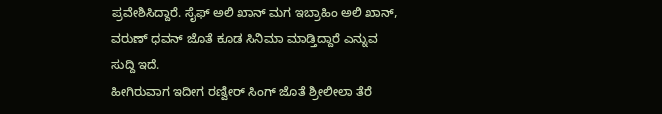ಪ್ರವೇಶಿಸಿದ್ದಾರೆ. ಸೈಫ್ ಅಲಿ ಖಾನ್ ಮಗ ಇಬ್ರಾಹಿಂ ಅಲಿ ಖಾನ್, ವರುಣ್ ಧವನ್ ಜೊತೆ ಕೂಡ ಸಿನಿಮಾ ಮಾಡ್ತಿದ್ದಾರೆ ಎನ್ನುವ ಸುದ್ದಿ ಇದೆ.
ಹೀಗಿರುವಾಗ ಇದೀಗ ರಣ್ವೀರ್ ಸಿಂಗ್ ಜೊತೆ ಶ್ರೀಲೀಲಾ ತೆರೆ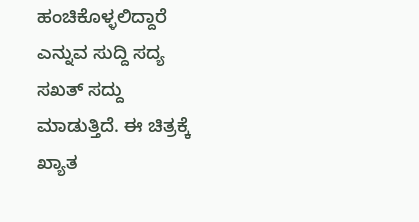ಹಂಚಿಕೊಳ್ಳಲಿದ್ದಾರೆ ಎನ್ನುವ ಸುದ್ದಿ ಸದ್ಯ ಸಖತ್ ಸದ್ದು ಮಾಡುತ್ತಿದೆ. ಈ ಚಿತ್ರಕ್ಕೆ ಖ್ಯಾತ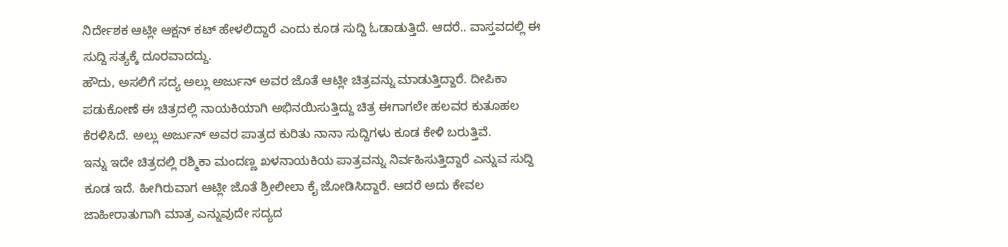ನಿರ್ದೇಶಕ ಆಟ್ಲೀ ಆಕ್ಷನ್ ಕಟ್ ಹೇಳಲಿದ್ದಾರೆ ಎಂದು ಕೂಡ ಸುದ್ದಿ ಓಡಾಡುತ್ತಿದೆ. ಆದರೆ.. ವಾಸ್ತವದಲ್ಲಿ ಈ ಸುದ್ದಿ ಸತ್ಯಕ್ಕೆ ದೂರವಾದದ್ದು.
ಹೌದು, ಅಸಲಿಗೆ ಸದ್ಯ ಅಲ್ಲು ಅರ್ಜುನ್ ಅವರ ಜೊತೆ ಆಟ್ಲೀ ಚಿತ್ರವನ್ನು ಮಾಡುತ್ತಿದ್ದಾರೆ. ದೀಪಿಕಾ ಪಡುಕೋಣೆ ಈ ಚಿತ್ರದಲ್ಲಿ ನಾಯಕಿಯಾಗಿ ಅಭಿನಯಿಸುತ್ತಿದ್ದು ಚಿತ್ರ ಈಗಾಗಲೇ ಹಲವರ ಕುತೂಹಲ ಕೆರಳಿಸಿದೆ. ಅಲ್ಲು ಅರ್ಜುನ್ ಅವರ ಪಾತ್ರದ ಕುರಿತು ನಾನಾ ಸುದ್ದಿಗಳು ಕೂಡ ಕೇಳಿ ಬರುತ್ತಿವೆ.
ಇನ್ನು ಇದೇ ಚಿತ್ರದಲ್ಲಿ ರಶ್ಮಿಕಾ ಮಂದಣ್ಣ ಖಳನಾಯಕಿಯ ಪಾತ್ರವನ್ನು ನಿರ್ವಹಿಸುತ್ತಿದ್ದಾರೆ ಎನ್ನುವ ಸುದ್ದಿ ಕೂಡ ಇದೆ. ಹೀಗಿರುವಾಗ ಆಟ್ಲೀ ಜೊತೆ ಶ್ರೀಲೀಲಾ ಕೈ ಜೋಡಿಸಿದ್ದಾರೆ. ಆದರೆ ಅದು ಕೇವಲ ಜಾಹೀರಾತುಗಾಗಿ ಮಾತ್ರ ಎನ್ನುವುದೇ ಸದ್ಯದ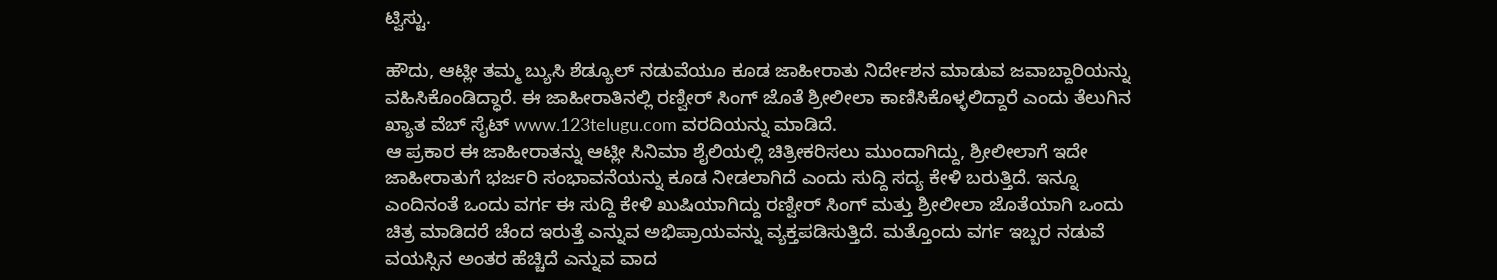ಟ್ವಿಸ್ಟು.

ಹೌದು, ಆಟ್ಲೀ ತಮ್ಮ ಬ್ಯುಸಿ ಶೆಡ್ಯೂಲ್ ನಡುವೆಯೂ ಕೂಡ ಜಾಹೀರಾತು ನಿರ್ದೇಶನ ಮಾಡುವ ಜವಾಬ್ದಾರಿಯನ್ನು ವಹಿಸಿಕೊಂಡಿದ್ಧಾರೆ. ಈ ಜಾಹೀರಾತಿನಲ್ಲಿ ರಣ್ವೀರ್ ಸಿಂಗ್ ಜೊತೆ ಶ್ರೀಲೀಲಾ ಕಾಣಿಸಿಕೊಳ್ಳಲಿದ್ದಾರೆ ಎಂದು ತೆಲುಗಿನ ಖ್ಯಾತ ವೆಬ್ ಸೈಟ್ www.123telugu.com ವರದಿಯನ್ನು ಮಾಡಿದೆ.
ಆ ಪ್ರಕಾರ ಈ ಜಾಹೀರಾತನ್ನು ಆಟ್ಲೀ ಸಿನಿಮಾ ಶೈಲಿಯಲ್ಲಿ ಚಿತ್ರೀಕರಿಸಲು ಮುಂದಾಗಿದ್ದು, ಶ್ರೀಲೀಲಾಗೆ ಇದೇ ಜಾಹೀರಾತುಗೆ ಭರ್ಜರಿ ಸಂಭಾವನೆಯನ್ನು ಕೂಡ ನೀಡಲಾಗಿದೆ ಎಂದು ಸುದ್ದಿ ಸದ್ಯ ಕೇಳಿ ಬರುತ್ತಿದೆ. ಇನ್ನೂ ಎಂದಿನಂತೆ ಒಂದು ವರ್ಗ ಈ ಸುದ್ದಿ ಕೇಳಿ ಖುಷಿಯಾಗಿದ್ದು ರಣ್ವೀರ್ ಸಿಂಗ್ ಮತ್ತು ಶ್ರೀಲೀಲಾ ಜೊತೆಯಾಗಿ ಒಂದು ಚಿತ್ರ ಮಾಡಿದರೆ ಚೆಂದ ಇರುತ್ತೆ ಎನ್ನುವ ಅಭಿಪ್ರಾಯವನ್ನು ವ್ಯಕ್ತಪಡಿಸುತ್ತಿದೆ. ಮತ್ತೊಂದು ವರ್ಗ ಇಬ್ಬರ ನಡುವೆ ವಯಸ್ಸಿನ ಅಂತರ ಹೆಚ್ಚಿದೆ ಎನ್ನುವ ವಾದ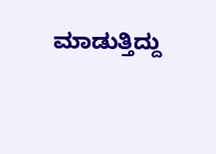ಮಾಡುತ್ತಿದ್ದು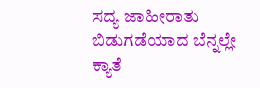ಸದ್ಯ ಜಾಹೀರಾತು ಬಿಡುಗಡೆಯಾದ ಬೆನ್ನಲ್ಲೇ ಕ್ಯಾತೆ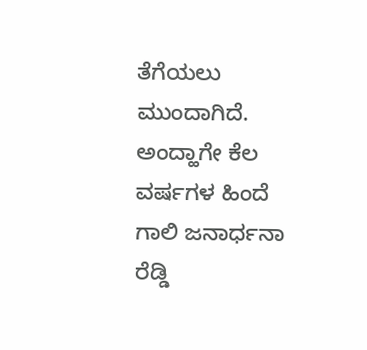ತೆಗೆಯಲು ಮುಂದಾಗಿದೆ.
ಅಂದ್ಹಾಗೇ ಕೆಲ ವರ್ಷಗಳ ಹಿಂದೆ ಗಾಲಿ ಜನಾರ್ಧನಾ ರೆಡ್ಡಿ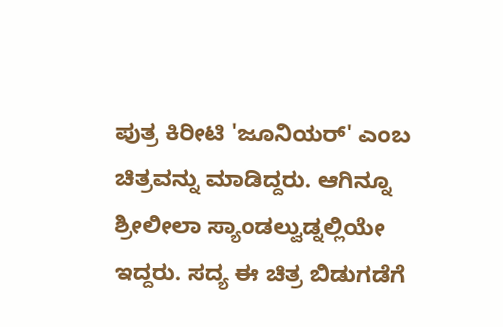ಪುತ್ರ ಕಿರೀಟಿ 'ಜೂನಿಯರ್' ಎಂಬ ಚಿತ್ರವನ್ನು ಮಾಡಿದ್ದರು. ಆಗಿನ್ನೂ ಶ್ರೀಲೀಲಾ ಸ್ಯಾಂಡಲ್ವುಡ್ನಲ್ಲಿಯೇ ಇದ್ದರು. ಸದ್ಯ ಈ ಚಿತ್ರ ಬಿಡುಗಡೆಗೆ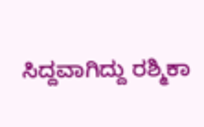ಸಿದ್ದವಾಗಿದ್ದು ರಶ್ಮಿಕಾ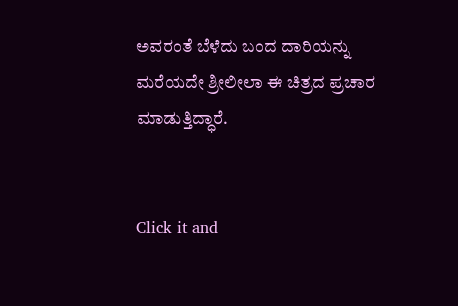ಅವರಂತೆ ಬೆಳೆದು ಬಂದ ದಾರಿಯನ್ನು ಮರೆಯದೇ ಶ್ರೀಲೀಲಾ ಈ ಚಿತ್ರದ ಪ್ರಚಾರ ಮಾಡುತ್ತಿದ್ಧಾರೆ.


Click it and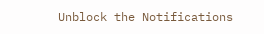Unblock the Notifications